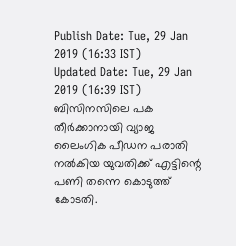Publish Date: Tue, 29 Jan 2019 (16:33 IST)
Updated Date: Tue, 29 Jan 2019 (16:39 IST)
ബിസിനസിലെ പക തീർക്കാനായി വ്യാജ ലൈംഗിക പീഡന പരാതി നൽകിയ യുവതിക്ക് എട്ടിന്റെ പണി തന്നെ കൊടുത്ത് കോടതി.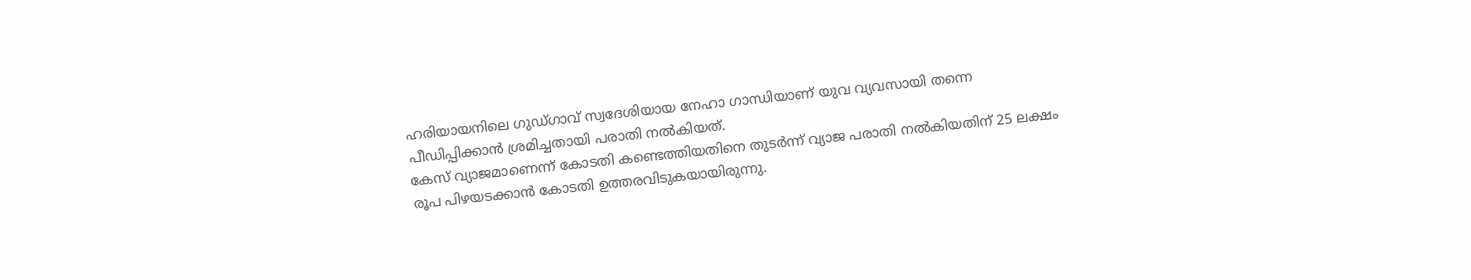ഹരിയായനിലെ ഗുഡ്ഗാവ് സ്വദേശിയായ നേഹാ ഗാന്ധിയാണ് യുവ വ്യവസായി തന്നെ പീഡിപ്പിക്കാൻ ശ്രമിച്ചതായി പരാതി നൽകിയത്.
കേസ് വ്യാജമാണെന്ന് കോടതി കണ്ടെത്തിയതിനെ തുടർന്ന് വ്യാജ പരാതി നൽകിയതിന് 25 ലക്ഷം രൂപ പിഴയടക്കാൻ കോടതി ഉത്തരവിടുകയായിരുന്നു.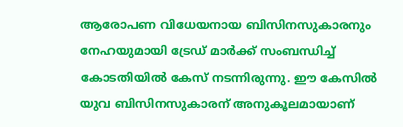ആരോപണ വിധേയനായ ബിസിനസുകാരനും നേഹയുമായി ട്രേഡ് മാർക്ക് സംബന്ധിച്ച് കോടതിയിൽ കേസ് നടന്നിരുന്നു. ഈ കേസിൽ യുവ ബിസിനസുകാരന് അനുകൂലമായാണ്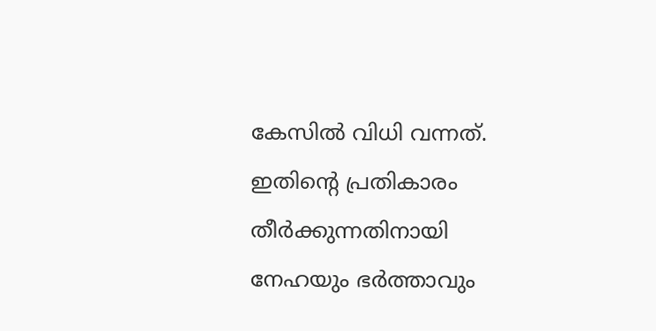കേസിൽ വിധി വന്നത്.
ഇതിന്റെ പ്രതികാരം തീർക്കുന്നതിനായി നേഹയും ഭർത്താവും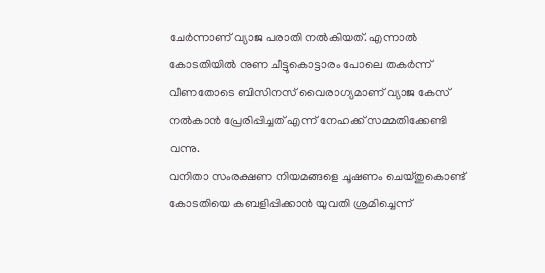ചേർന്നാണ് വ്യാജ പരാതി നൽകിയത്. എന്നാൽ കോടതിയിൽ നുണ ചീട്ടുകൊട്ടാരം പോലെ തകർന്ന് വീണതോടെ ബിസിനസ് വൈരാഗ്യമാണ് വ്യാജ കേസ് നൽകാൻ പ്രേരിപ്പിച്ചത് എന്ന് നേഹക്ക് സമ്മതിക്കേണ്ടി വന്നു.
വനിതാ സംരക്ഷണ നിയമങ്ങളെ ചൂഷണം ചെയ്തുകൊണ്ട് കോടതിയെ കബളിപ്പിക്കാൻ യുവതി ശ്രമിച്ചെന്ന്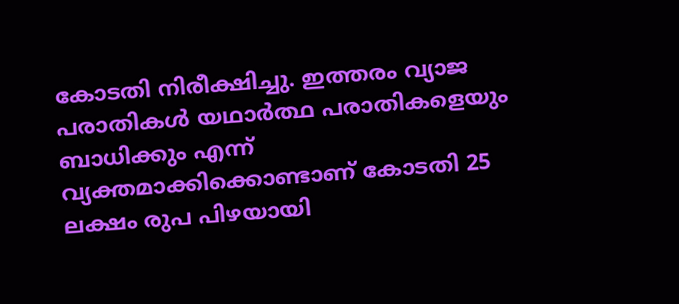കോടതി നിരീക്ഷിച്ചു. ഇത്തരം വ്യാജ പരാതികൾ യഥാർത്ഥ പരാതികളെയും ബാധിക്കും എന്ന് വ്യക്തമാക്കിക്കൊണ്ടാണ് കോടതി 25 ലക്ഷം രുപ പിഴയായി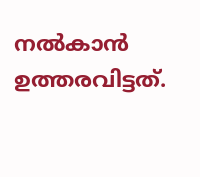നൽകാൻ ഉത്തരവിട്ടത്.